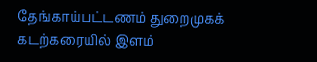தேங்காய்பட்டணம் துறைமுகக் கடற்கரையில் இளம்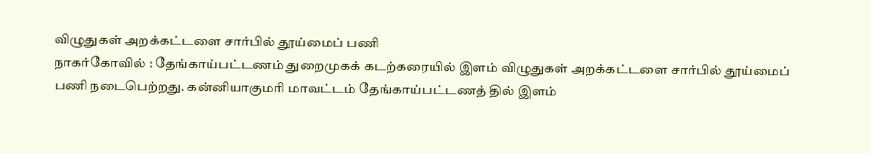விழுதுகள் அறக்கட்டளை சார்பில் தூய்மைப் பணி
நாகர்கோவில் : தேங்காய்பட்டணம் துறைமுகக் கடற்கரையில் இளம் விழுதுகள் அறக்கட்டளை சார்பில் தூய்மைப் பணி நடைபெற்றது. கன்னியாகுமரி மாவட்டம் தேங்காய்பட்டணத் தில் இளம்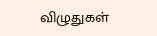விழுதுகள்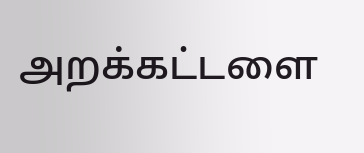அறக்கட்டளை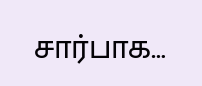சார்பாக…